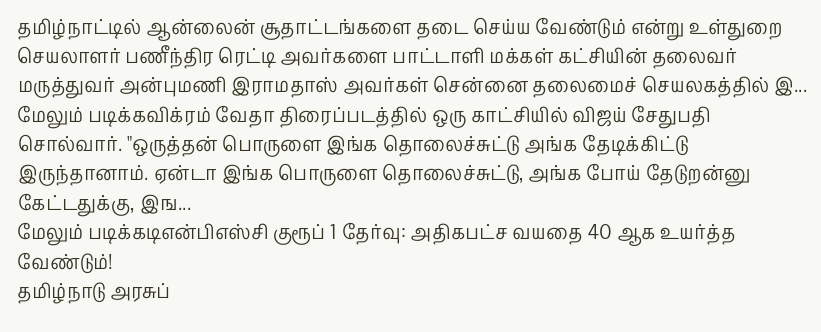தமிழ்நாட்டில் ஆன்லைன் சூதாட்டங்களை தடை செய்ய வேண்டும் என்று உள்துறை செயலாளர் பணீந்திர ரெட்டி அவர்களை பாட்டாளி மக்கள் கட்சியின் தலைவர் மருத்துவர் அன்புமணி இராமதாஸ் அவர்கள் சென்னை தலைமைச் செயலகத்தில் இ...
மேலும் படிக்கவிக்ரம் வேதா திரைப்படத்தில் ஒரு காட்சியில் விஜய் சேதுபதி சொல்வார். "ஒருத்தன் பொருளை இங்க தொலைச்சுட்டு அங்க தேடிக்கிட்டு இருந்தானாம். ஏன்டா இங்க பொருளை தொலைச்சுட்டு, அங்க போய் தேடுறன்னு கேட்டதுக்கு, இங...
மேலும் படிக்கடிஎன்பிஎஸ்சி குரூப் 1 தேர்வு: அதிகபட்ச வயதை 40 ஆக உயர்த்த வேண்டும்!
தமிழ்நாடு அரசுப்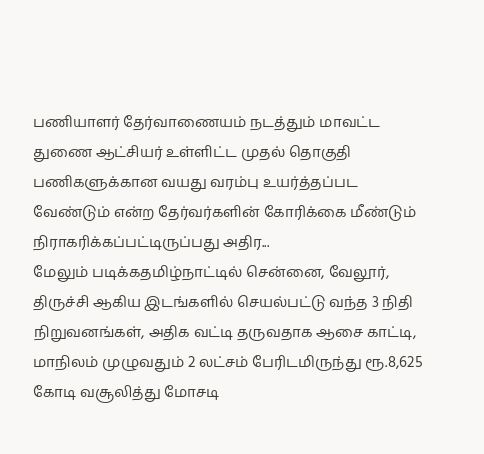பணியாளர் தேர்வாணையம் நடத்தும் மாவட்ட துணை ஆட்சியர் உள்ளிட்ட முதல் தொகுதி பணிகளுக்கான வயது வரம்பு உயர்த்தப்பட வேண்டும் என்ற தேர்வர்களின் கோரிக்கை மீண்டும் நிராகரிக்கப்பட்டிருப்பது அதிர...
மேலும் படிக்கதமிழ்நாட்டில் சென்னை, வேலூர், திருச்சி ஆகிய இடங்களில் செயல்பட்டு வந்த 3 நிதி நிறுவனங்கள், அதிக வட்டி தருவதாக ஆசை காட்டி, மாநிலம் முழுவதும் 2 லட்சம் பேரிடமிருந்து ரூ.8,625 கோடி வசூலித்து மோசடி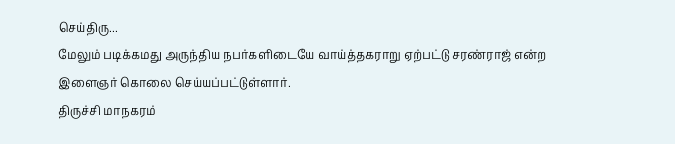செய்திரு...
மேலும் படிக்கமது அருந்திய நபர்களிடையே வாய்த்தகராறு ஏற்பட்டு சரண்ராஜ் என்ற இளைஞர் கொலை செய்யப்பட்டுள்ளார்.
திருச்சி மாநகரம்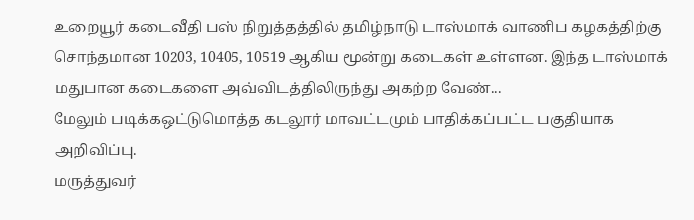உறையூர் கடைவீதி பஸ் நிறுத்தத்தில் தமிழ்நாடு டாஸ்மாக் வாணிப கழகத்திற்கு சொந்தமான 10203, 10405, 10519 ஆகிய மூன்று கடைகள் உள்ளன. இந்த டாஸ்மாக் மதுபான கடைகளை அவ்விடத்திலிருந்து அகற்ற வேண்...
மேலும் படிக்கஒட்டுமொத்த கடலூர் மாவட்டமும் பாதிக்கப்பட்ட பகுதியாக அறிவிப்பு.
மருத்துவர்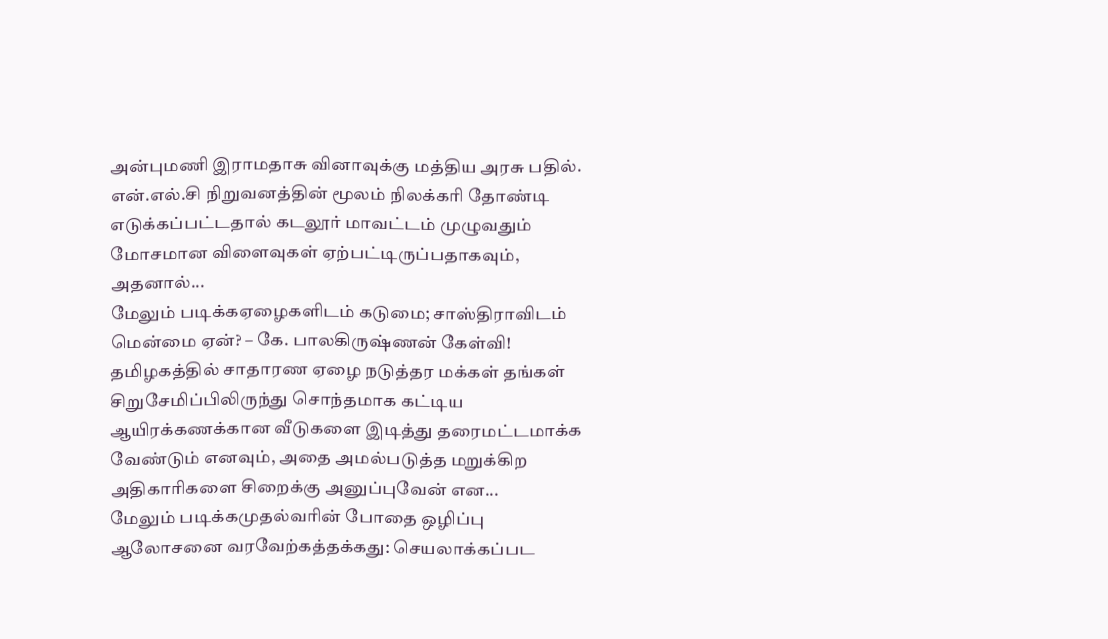அன்புமணி இராமதாசு வினாவுக்கு மத்திய அரசு பதில். என்.எல்.சி நிறுவனத்தின் மூலம் நிலக்கரி தோண்டி எடுக்கப்பட்டதால் கடலூர் மாவட்டம் முழுவதும் மோசமான விளைவுகள் ஏற்பட்டிருப்பதாகவும், அதனால்...
மேலும் படிக்கஏழைகளிடம் கடுமை; சாஸ்திராவிடம் மென்மை ஏன்? – கே. பாலகிருஷ்ணன் கேள்வி!
தமிழகத்தில் சாதாரண ஏழை நடுத்தர மக்கள் தங்கள் சிறுசேமிப்பிலிருந்து சொந்தமாக கட்டிய ஆயிரக்கணக்கான வீடுகளை இடித்து தரைமட்டமாக்க வேண்டும் எனவும், அதை அமல்படுத்த மறுக்கிற அதிகாரிகளை சிறைக்கு அனுப்புவேன் என...
மேலும் படிக்கமுதல்வரின் போதை ஒழிப்பு ஆலோசனை வரவேற்கத்தக்கது: செயலாக்கப்பட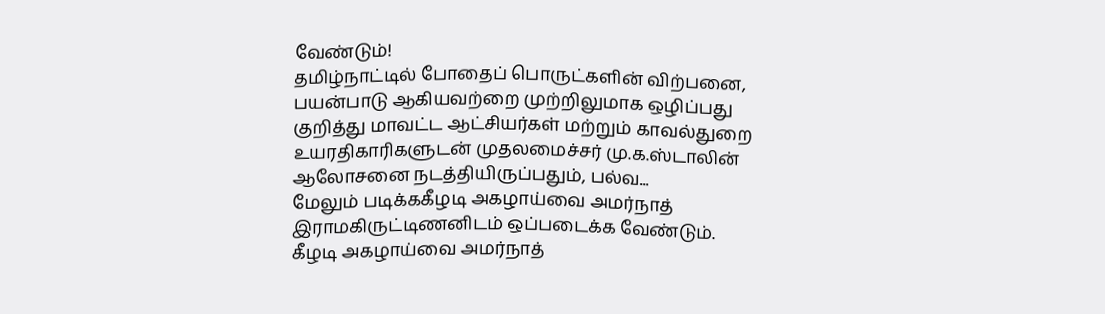வேண்டும்!
தமிழ்நாட்டில் போதைப் பொருட்களின் விற்பனை, பயன்பாடு ஆகியவற்றை முற்றிலுமாக ஒழிப்பது குறித்து மாவட்ட ஆட்சியர்கள் மற்றும் காவல்துறை உயரதிகாரிகளுடன் முதலமைச்சர் மு.க.ஸ்டாலின் ஆலோசனை நடத்தியிருப்பதும், பல்வ...
மேலும் படிக்ககீழடி அகழாய்வை அமர்நாத் இராமகிருட்டிணனிடம் ஒப்படைக்க வேண்டும்.
கீழடி அகழாய்வை அமர்நாத்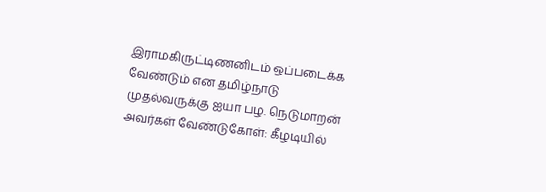இராமகிருட்டிணனிடம் ஒப்படைக்க வேண்டும் என தமிழ்நாடு முதல்வருக்கு ஐயா பழ. நெடுமாறன் அவர்கள் வேண்டுகோள்: கீழடியில்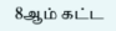8ஆம் கட்ட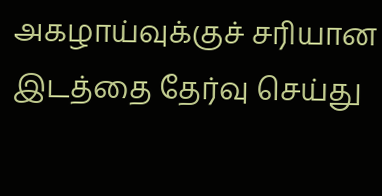அகழாய்வுக்குச் சரியான இடத்தை தேர்வு செய்து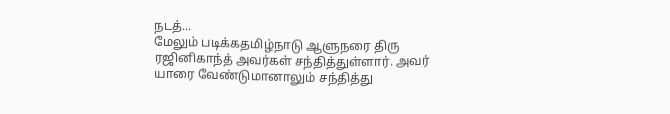நடத்...
மேலும் படிக்கதமிழ்நாடு ஆளுநரை திரு ரஜினிகாந்த் அவர்கள் சந்தித்துள்ளார். அவர் யாரை வேண்டுமானாலும் சந்தித்து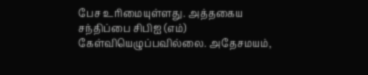பேச உரிமையுள்ளது. அத்தகைய சந்திப்பை சிபிஐ (எம்) கேள்வியெழுப்பவில்லை. அதேசமயம்,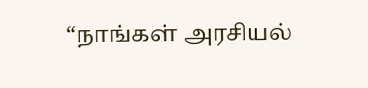“நாங்கள் அரசியல்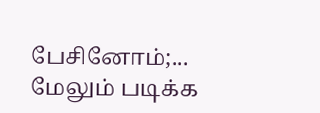பேசினோம்;...
மேலும் படிக்க